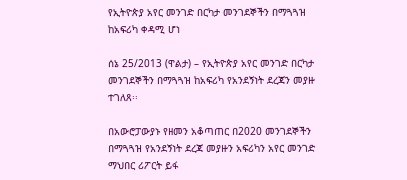የኢትዮጵያ አየር መንገድ በርካታ መንገደኞችን በማጓጓዝ ከአፍሪካ ቀዳሚ ሆነ

ሰኔ 25/2013 (ዋልታ) – የኢትዮጵያ አየር መንገድ በርካታ መንገደኞችን በማጓጓዝ ከአፍሪካ የአንደኝነት ደረጃን መያዙ ተገለጸ፡፡

በአውሮፓውያኑ የዘመን አቆጣጠር በ2020 መንገደኞችን በማጓጓዝ የአንደኝነት ደረጃ መያዙን አፍሪካን አየር መንገድ ማህበር ሪፖርት ይፋ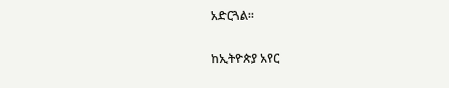አድርጓል።

ከኢትዮጵያ አየር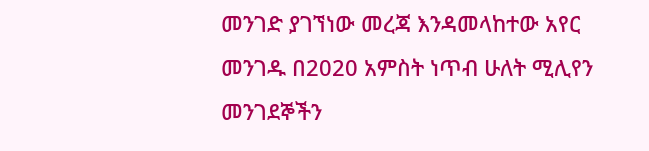መንገድ ያገኘነው መረጃ እንዳመላከተው አየር መንገዱ በ2020 አምስት ነጥብ ሁለት ሚሊየን መንገደኞችን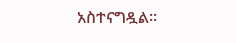አስተናግዷል፡፡